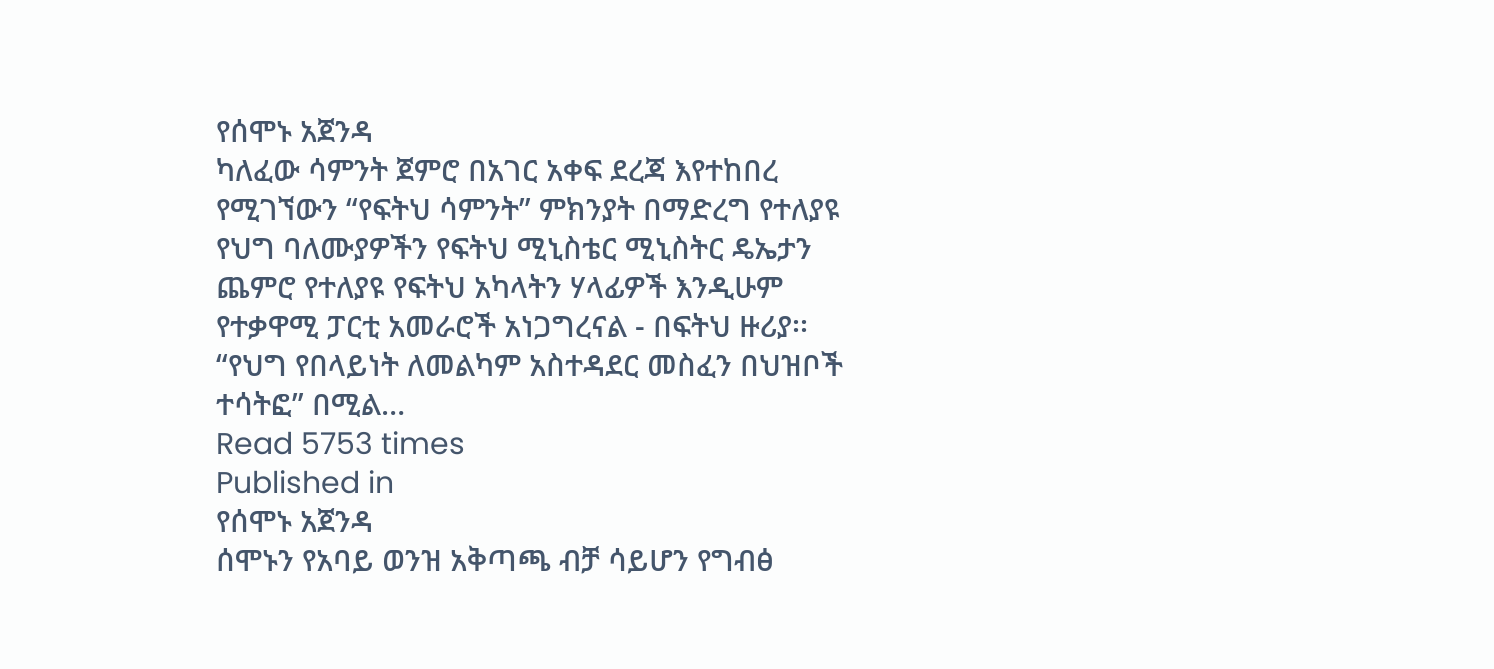የሰሞኑ አጀንዳ
ካለፈው ሳምንት ጀምሮ በአገር አቀፍ ደረጃ እየተከበረ የሚገኘውን “የፍትህ ሳምንት” ምክንያት በማድረግ የተለያዩ የህግ ባለሙያዎችን የፍትህ ሚኒስቴር ሚኒስትር ዴኤታን ጨምሮ የተለያዩ የፍትህ አካላትን ሃላፊዎች እንዲሁም የተቃዋሚ ፓርቲ አመራሮች አነጋግረናል - በፍትህ ዙሪያ፡፡ “የህግ የበላይነት ለመልካም አስተዳደር መስፈን በህዝቦች ተሳትፎ” በሚል…
Read 5753 times
Published in
የሰሞኑ አጀንዳ
ሰሞኑን የአባይ ወንዝ አቅጣጫ ብቻ ሳይሆን የግብፅ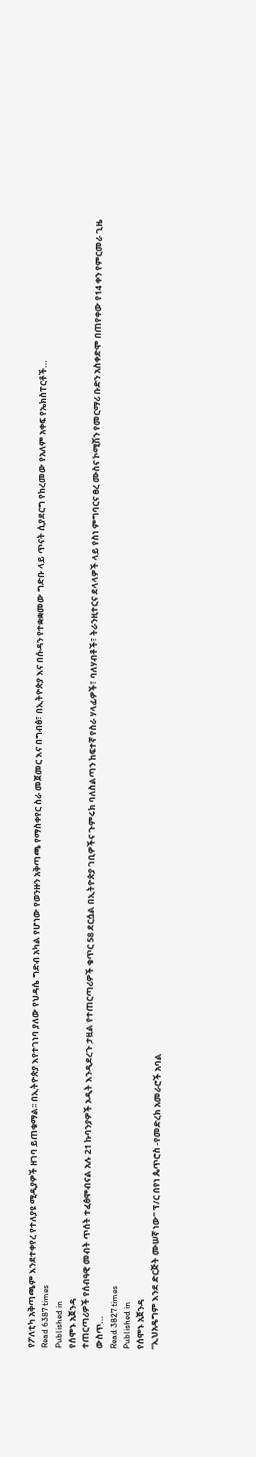የፖለቲካ አቅጣጫም እንደተቀየረ የተለያዩ ሚዲያዎች ዘገባ ይጠቁማል፡፡ በኢትዮጵያ እየተገነባ ያለው የህዳሴ ግድብ አካል የሆነው የወንዙን አቅጣጫ የማስቀየር ስራ መጀመር እና በግብፅ፣ በኢትዮጵያ እና በሱዳን የተቋቋመው ግድቡ ላይ ጥናት ሲያደርግ የከረመው የአለም አቀፍ የኤክስፐርቶች…
Read 6387 times
Published in
የሰሞኑ አጀንዳ
ተጠርጣሪዎች የሰብዓዊ መብት ጥሰት ተፈፅሞብናል አሉ 21 ኩባንያዎች ኦዲት እንዲደረጉ ታዟል የተጠርጣሪዎች ቁጥር 58 ደርሷል በኢትዮጵያ ገቢዎችና ጉምሩክ ባለስልጣን ከፍተኛ የስራ ሃላፊዎች፣ ባለሃብቶች፣ ትራንዚተርና ደላላዎች ላይ የስነ ምግባርና ፀረ ሙስና ኮሚሽን የመርማሪ ቡድን አስቀድሞ በጠየቀው የ14 ቀን የምርመራ ጊዜ ውስጥ…
Read 3827 times
Published in
የሰሞኑ አጀንዳ
“ኢህአዴግም እንደ ድርጅት ሙሠኛ ነው” ፕ/ር በየነ ጴጥሮስ -የመድረክ አመራሮች አባል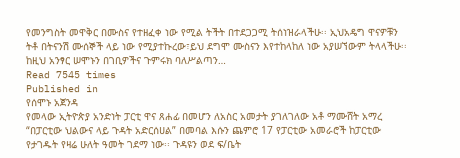የመንግስት መዋቅር በሙስና የተዘፈቀ ነው የሚል ትችት በተደጋጋሚ ትሰነዝራላችሁ፡፡ ኢህአዴግ ዋናዎቹን ትቶ በትናንሽ ሙሰኞች ላይ ነው የሚያተኩረው፣ይህ ደግሞ ሙስናን እየተከላከለ ነው አያሠኘውም ትላላችሁ፡፡ ከዚህ አንፃር ሠሞኑን በገቢዎችና ጉምሩክ ባለሥልጣን…
Read 7545 times
Published in
የሰሞኑ አጀንዳ
የመላው ኢትዮጵያ አንድነት ፓርቲ ዋና ጸሐፊ በመሆን ለአስር አመታት ያገለገለው አቶ ማሙሸት አማረ “በፓርቲው ህልውና ላይ ጉዳት አድርሰሀል” በመባል እሱን ጨምሮ 17 የፓርቲው አመራሮች ከፓርቲው የታገዱት የዛሬ ሁለት ዓመት ገደማ ነው፡፡ ጉዳዩን ወደ ፍ/ቤት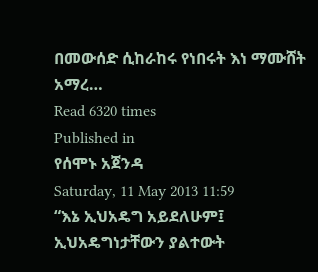በመውሰድ ሲከራከሩ የነበሩት እነ ማሙሸት አማረ…
Read 6320 times
Published in
የሰሞኑ አጀንዳ
Saturday, 11 May 2013 11:59
“እኔ ኢህአዴግ አይደለሁም፤ ኢህአዴግነታቸውን ያልተውት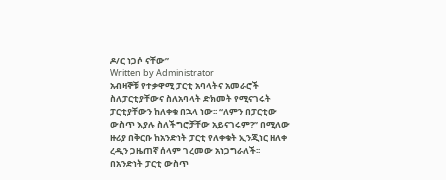ዶ/ር ነጋሶ ናቸው”
Written by Administrator
አብዛኞቹ የተቃዋሚ ፓርቲ አባላትና አመራሮች ስለፓርቲያቸውና ስለአባላት ድክመት የሚናገሩት ፓርቲያቸውን ከለቀቁ በኋላ ነው፡፡ “ለምን በፓርቲው ውስጥ እያሉ ስለችግሮቻቸው አይናገሩም?” በሚለው ዙሪያ በቅርቡ ከአንድነት ፓርቲ የለቀቁት ኢንጂነር ዘለቀ ረዲን ጋዜጠኛ ሰላም ገረመው አነጋግራለች፡፡ በአንድነት ፓርቲ ውስጥ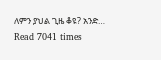ለምን ያህል ጊዜ ቆዩ? አንድ…
Read 7041 times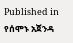Published in
የሰሞኑ አጀንዳ